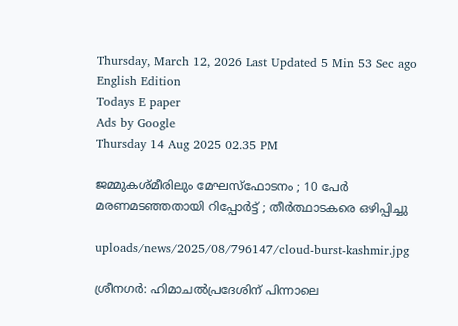Thursday, March 12, 2026 Last Updated 5 Min 53 Sec ago English Edition
Todays E paper
Ads by Google
Thursday 14 Aug 2025 02.35 PM

ജമ്മുകശ്മീരിലും മേഘസ്‌ഫോടനം ; 10 പേര്‍ മരണമടഞ്ഞതായി റിപ്പോര്‍ട്ട് ; തീര്‍ത്ഥാടകരെ ഒഴിപ്പിച്ചു

uploads/news/2025/08/796147/cloud-burst-kashmir.jpg

ശ്രീനഗര്‍: ഹിമാചല്‍പ്രദേശിന് പിന്നാലെ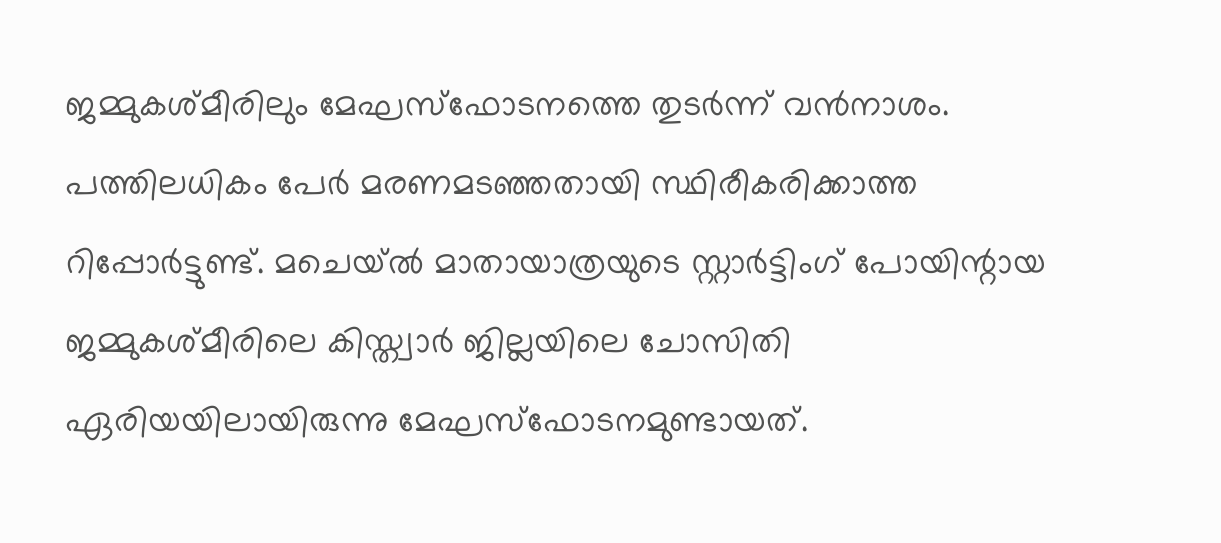ജമ്മുകശ്മീരിലും മേഘസ്‌ഫോടനത്തെ തുടര്‍ന്ന് വന്‍നാശം. പത്തിലധികം പേര്‍ മരണമടഞ്ഞതായി സ്ഥിരീകരിക്കാത്ത റിപ്പോര്‍ട്ടുണ്ട്. മചെയ്ല്‍ മാതായാത്രയുടെ സ്റ്റാര്‍ട്ടിംഗ് പോയിന്റായ ജമ്മുകശ്മീരിലെ കിസ്ത്വാര്‍ ജില്ലയിലെ ചോസിതി ഏരിയയിലായിരുന്നു മേഘസ്‌ഫോടനമുണ്ടായത്.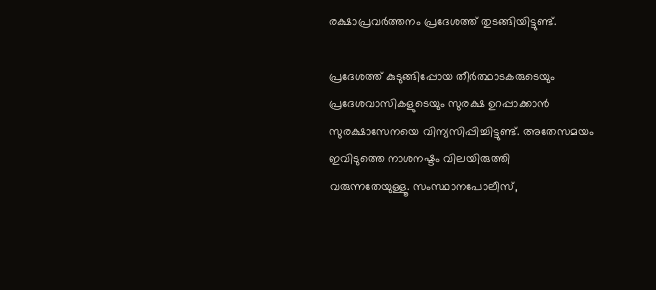രക്ഷാപ്രവര്‍ത്തനം പ്രദേശത്ത് തുടങ്ങിയിട്ടുണ്ട്.

പ്രദേശത്ത് കുടുങ്ങിപ്പോയ തീര്‍ത്ഥാടകരുടെയും പ്രദേശവാസികളുടെയും സുരക്ഷ ഉറപ്പാക്കാന്‍ സുരക്ഷാസേനയെ വിന്യസിപ്പിച്ചിട്ടുണ്ട്. അതേസമയം ഇവിടുത്തെ നാശനഷ്ടം വിലയിരുത്തി വരുന്നതേയുള്ളൂ. സംസ്ഥാനപോലീസ്,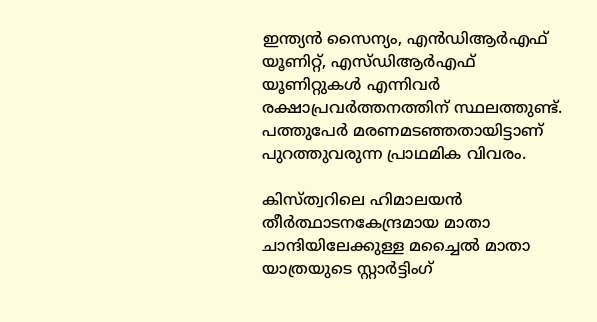ഇന്ത്യന്‍ സൈന്യം, എന്‍ഡിആര്‍എഫ് യൂണിറ്റ്, എസ്ഡിആര്‍എഫ് യൂണിറ്റുകള്‍ എന്നിവര്‍ രക്ഷാപ്രവര്‍ത്തനത്തിന് സ്ഥലത്തുണ്ട്. പത്തുപേര്‍ മരണമടഞ്ഞതായിട്ടാണ് പുറത്തുവരുന്ന പ്രാഥമിക വിവരം.

കിസ്ത്വറിലെ ഹിമാലയന്‍ തീര്‍ത്ഥാടനകേന്ദ്രമായ മാതാ ചാന്ദിയിലേക്കുള്ള മച്ചൈല്‍ മാതാ യാത്രയുടെ സ്റ്റാര്‍ട്ടിംഗ്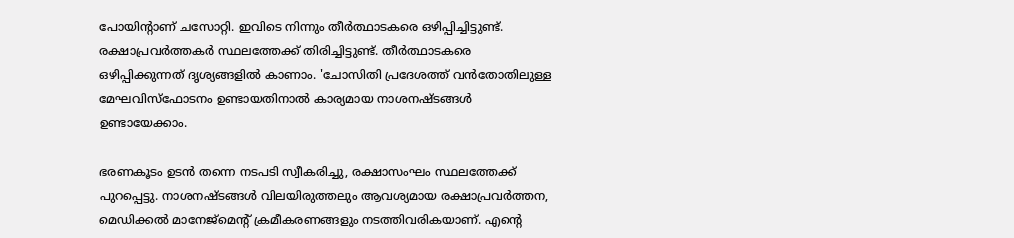പോയിന്റാണ് ചസോറ്റി. ഇവിടെ നിന്നും തീര്‍ത്ഥാടകരെ ഒഴിപ്പിച്ചിട്ടുണ്ട്. രക്ഷാപ്രവര്‍ത്തകര്‍ സ്ഥലത്തേക്ക് തിരിച്ചിട്ടുണ്ട്. തീര്‍ത്ഥാടകരെ ഒഴിപ്പിക്കുന്നത് ദൃശ്യങ്ങളില്‍ കാണാം. 'ചോസിതി പ്രദേശത്ത് വന്‍തോതിലുള്ള മേഘവിസ്‌ഫോടനം ഉണ്ടായതിനാല്‍ കാര്യമായ നാശനഷ്ടങ്ങള്‍ ഉണ്ടായേക്കാം.

ഭരണകൂടം ഉടന്‍ തന്നെ നടപടി സ്വീകരിച്ചു, രക്ഷാസംഘം സ്ഥലത്തേക്ക് പുറപ്പെട്ടു. നാശനഷ്ടങ്ങള്‍ വിലയിരുത്തലും ആവശ്യമായ രക്ഷാപ്രവര്‍ത്തന, മെഡിക്കല്‍ മാനേജ്‌മെന്റ് ക്രമീകരണങ്ങളും നടത്തിവരികയാണ്. എന്റെ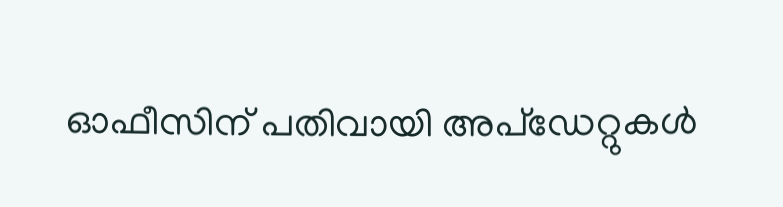ഓഫീസിന് പതിവായി അപ്ഡേറ്റുകള്‍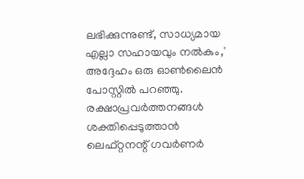ലഭിക്കുന്നുണ്ട്, സാധ്യമായ എല്ലാ സഹായവും നല്‍കും,' അദ്ദേഹം ഒരു ഓണ്‍ലൈന്‍ പോസ്റ്റില്‍ പറഞ്ഞു. രക്ഷാപ്രവര്‍ത്തനങ്ങള്‍ ശക്തിപ്പെടുത്താന്‍ ലെഫ്റ്റനന്റ് ഗവര്‍ണര്‍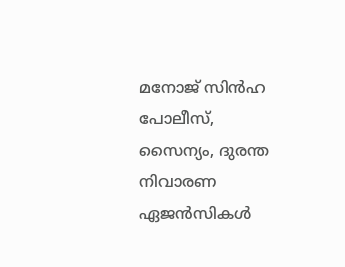മനോജ് സിന്‍ഹ പോലീസ്, സൈന്യം, ദുരന്ത നിവാരണ ഏജന്‍സികള്‍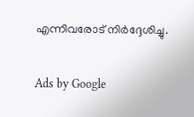എന്നിവരോട് നിര്‍ദ്ദേശിച്ചു.

Ads by Google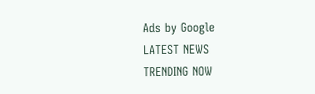Ads by Google
LATEST NEWS
TRENDING NOW